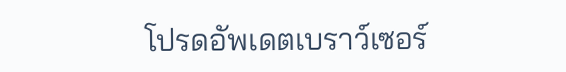โปรดอัพเดตเบราว์เซอร์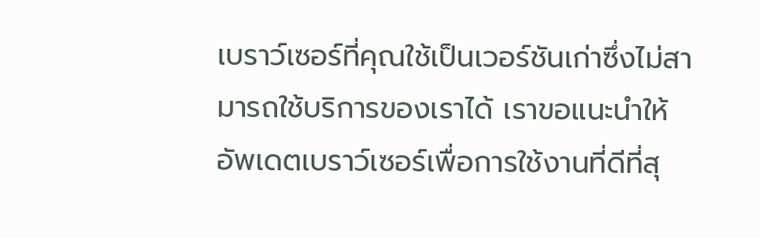เบราว์เซอร์ที่คุณใช้เป็นเวอร์ชันเก่าซึ่งไม่สามารถใช้บริการของเราได้ เราขอแนะนำให้อัพเดตเบราว์เซอร์เพื่อการใช้งานที่ดีที่สุ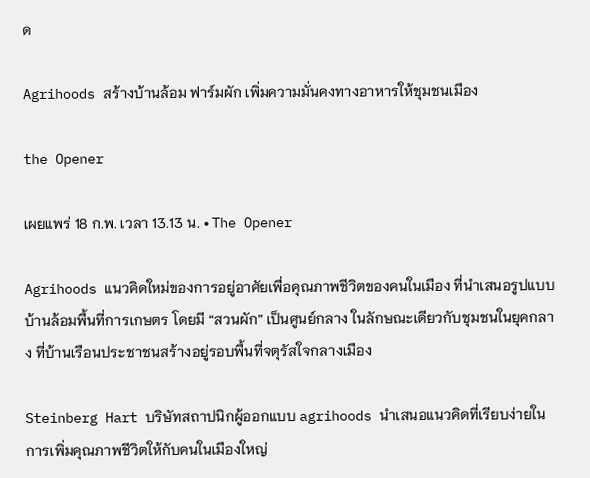ด

Agrihoods สร้างบ้านล้อม ฟาร์มผัก เพิ่มความมั่นคงทางอาหารให้ชุมชนเมือง

the Opener

เผยแพร่ 18 ก.พ. เวลา 13.13 น. • The Opener

Agrihoods แนวคิดใหม่ของการอยู่อาศัยเพื่อคุณภาพชีวิตของคนในเมือง ที่นำเสนอรูปแบบบ้านล้อมพื้นที่การเกษตร โดยมี “สวนผัก” เป็นศูนย์กลาง ในลักษณะเดียวกับชุมชนในยุคกลาง ที่บ้านเรือนประชาชนสร้างอยู่รอบพื้นที่จตุรัสใจกลางเมือง

Steinberg Hart บริษัทสถาปนิกผู้ออกแบบ agrihoods นำเสนอแนวคิดที่เรียบง่ายในการเพิ่มคุณภาพชีวิตให้กับคนในเมืองใหญ่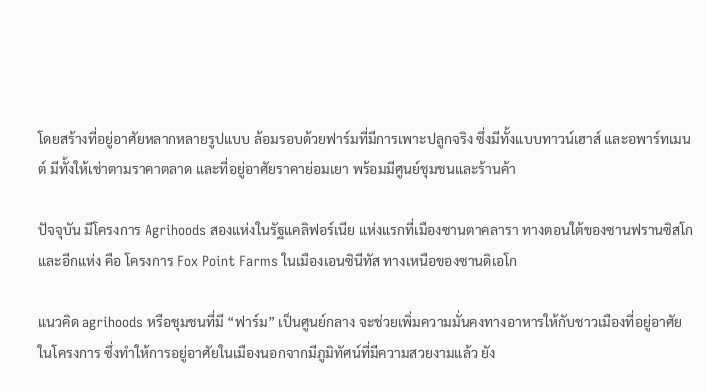โดยสร้างที่อยู่อาศัยหลากหลายรูปแบบ ล้อมรอบด้วยฟาร์มที่มีการเพาะปลูกจริง ซึ่งมีทั้งแบบทาวน์เฮาส์ และอพาร์ทเมนต์ มีทั้งให้เช่าตามราคาตลาด และที่อยู่อาศัยราคาย่อมเยา พร้อมมีศูนย์ชุมชนและร้านค้า

ปัจจุบัน มีโครงการ Agrihoods สองแห่งในรัฐแคลิฟอร์เนีย แห่งแรกที่เมืองซานตาคลารา ทางตอนใต้ของซานฟรานซิสโก และอีกแห่ง คือ โครงการ Fox Point Farms ในเมืองเอนซินีทัส ทางเหนือของซานดิเอโก

แนวคิด agrihoods หรือชุมชนที่มี “ฟาร์ม” เป็นศูนย์กลาง จะช่วยเพิ่มความมั่นคงทางอาหารให้กับชาวเมืองที่อยู่อาศัยในโครงการ ซึ่งทำให้การอยู่อาศัยในเมืองนอกจากมีภูมิทัศน์ที่มีความสวยงามแล้ว ยัง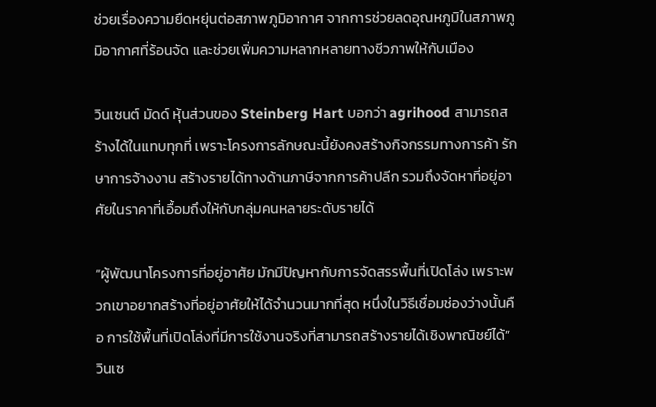ช่วยเรื่องความยืดหยุ่นต่อสภาพภูมิอากาศ จากการช่วยลดอุณหภูมิในสภาพภูมิอากาศที่ร้อนจัด และช่วยเพิ่มความหลากหลายทางชีวภาพให้กับเมือง

วินเซนต์ มัดด์ หุ้นส่วนของ Steinberg Hart บอกว่า agrihood สามารถสร้างได้ในแทบทุกที่ เพราะโครงการลักษณะนี้ยังคงสร้างกิจกรรมทางการค้า รักษาการจ้างงาน สร้างรายได้ทางด้านภาษีจากการค้าปลีก รวมถึงจัดหาที่อยู่อาศัยในราคาที่เอื้อมถึงให้กับกลุ่มคนหลายระดับรายได้

“ผู้พัฒนาโครงการที่อยู่อาศัย มักมีปัญหากับการจัดสรรพื้นที่เปิดโล่ง เพราะพวกเขาอยากสร้างที่อยู่อาศัยให้ได้จำนวนมากที่สุด หนึ่งในวิธีเชื่อมช่องว่างนั้นคือ การใช้พื้นที่เปิดโล่งที่มีการใช้งานจริงที่สามารถสร้างรายได้เชิงพาณิชย์ได้” วินเซ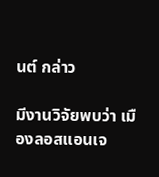นต์ กล่าว

มีงานวิจัยพบว่า เมืองลอสแอนเจ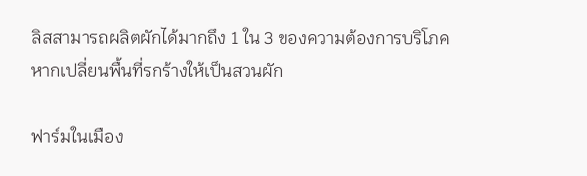ลิสสามารถผลิตผักได้มากถึง 1 ใน 3 ของความต้องการบริโภค หากเปลี่ยนพื้นที่รกร้างให้เป็นสวนผัก

ฟาร์มในเมือง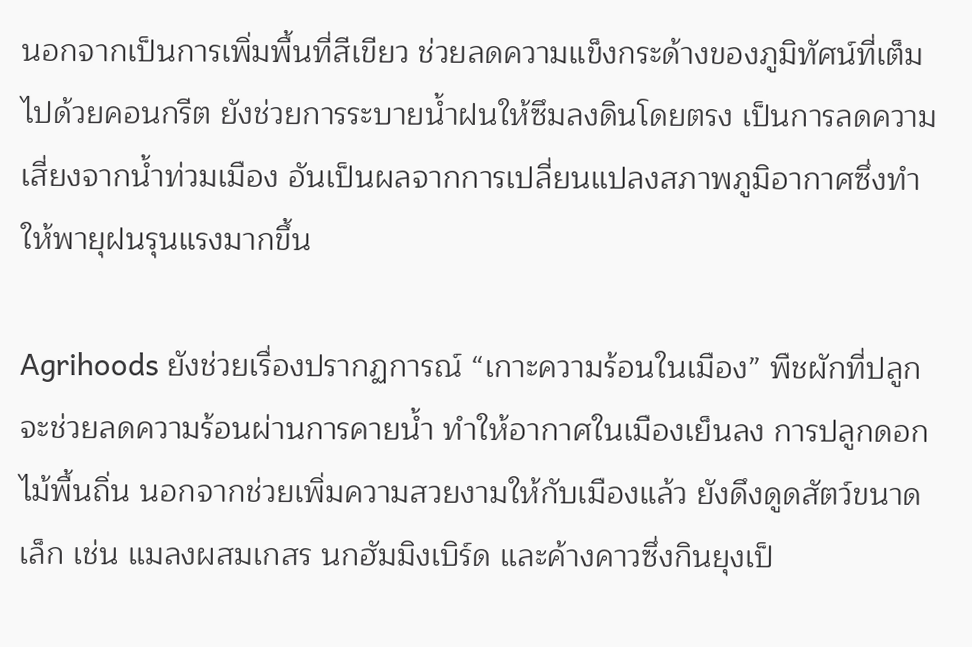นอกจากเป็นการเพิ่มพื้นที่สีเขียว ช่วยลดความแข็งกระด้างของภูมิทัศน์ที่เต็มไปด้วยคอนกรีต ยังช่วยการระบายน้ำฝนให้ซึมลงดินโดยตรง เป็นการลดความเสี่ยงจากน้ำท่วมเมือง อันเป็นผลจากการเปลี่ยนแปลงสภาพภูมิอากาศซึ่งทำให้พายุฝนรุนแรงมากขึ้น

Agrihoods ยังช่วยเรื่องปรากฏการณ์ “เกาะความร้อนในเมือง” พืชผักที่ปลูกจะช่วยลดความร้อนผ่านการคายน้ำ ทำให้อากาศในเมืองเย็นลง การปลูกดอกไม้พื้นถิ่น นอกจากช่วยเพิ่มความสวยงามให้กับเมืองแล้ว ยังดึงดูดสัตว์ขนาดเล็ก เช่น แมลงผสมเกสร นกฮัมมิงเบิร์ด และค้างคาวซึ่งกินยุงเป็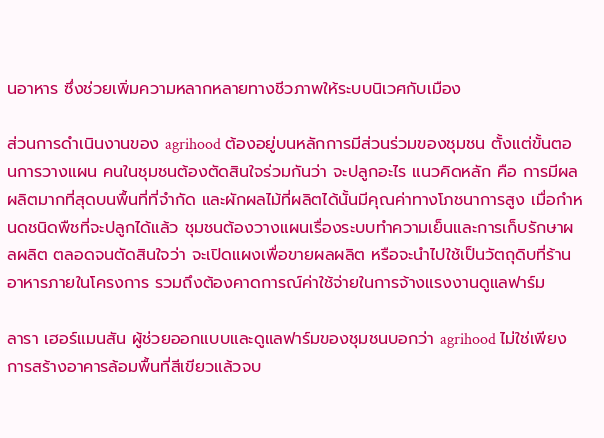นอาหาร ซึ่งช่วยเพิ่มความหลากหลายทางชีวภาพให้ระบบนิเวศกับเมือง

ส่วนการดำเนินงานของ agrihood ต้องอยู่บนหลักการมีส่วนร่วมของชุมชน ตั้งแต่ขั้นตอนการวางแผน คนในชุมชนต้องตัดสินใจร่วมกันว่า จะปลูกอะไร แนวคิดหลัก คือ การมีผลผลิตมากที่สุดบนพื้นที่ที่จำกัด และผักผลไม้ที่ผลิตได้นั้นมีคุณค่าทางโภชนาการสูง เมื่อกำหนดชนิดพืชที่จะปลูกได้แล้ว ชุมชนต้องวางแผนเรื่องระบบทำความเย็นและการเก็บรักษาผลผลิต ตลอดจนตัดสินใจว่า จะเปิดแผงเพื่อขายผลผลิต หรือจะนำไปใช้เป็นวัตถุดิบที่ร้านอาหารภายในโครงการ รวมถึงต้องคาดการณ์ค่าใช้จ่ายในการจ้างแรงงานดูแลฟาร์ม

ลารา เฮอร์แมนสัน ผู้ช่วยออกแบบและดูแลฟาร์มของชุมชนบอกว่า agrihood ไม่ใช่เพียงการสร้างอาคารล้อมพื้นที่สีเขียวแล้วจบ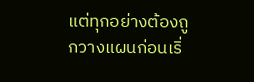แต่ทุกอย่างต้องถูกวางแผนก่อนเริ่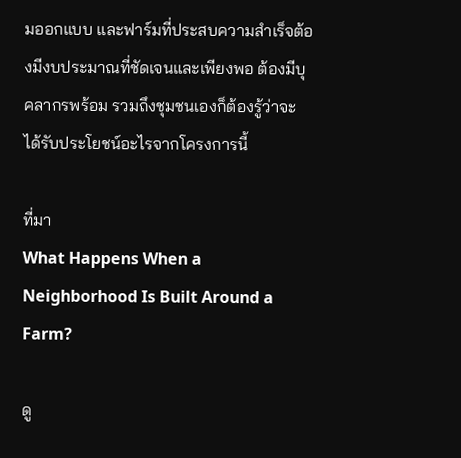มออกแบบ และฟาร์มที่ประสบความสำเร็จต้องมีงบประมาณที่ชัดเจนและเพียงพอ ต้องมีบุคลากรพร้อม รวมถึงชุมชนเองก็ต้องรู้ว่าจะได้รับประโยชน์อะไรจากโครงการนี้

ที่มา
What Happens When a Neighborhood Is Built Around a Farm?

ดู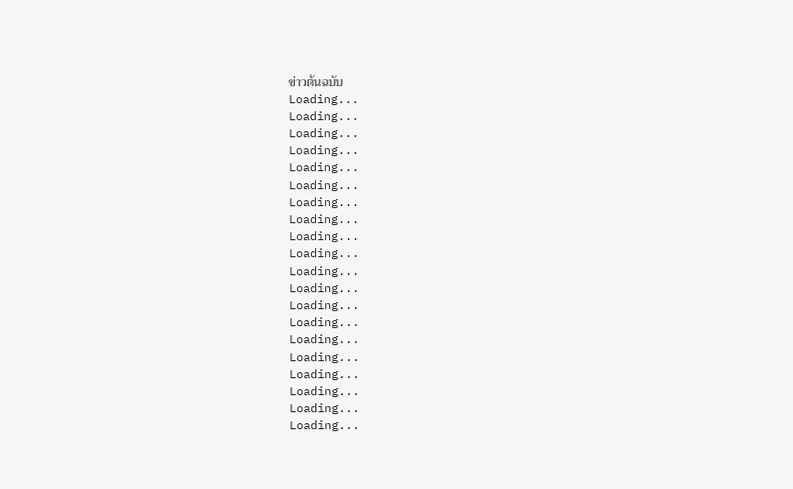ข่าวต้นฉบับ
Loading...
Loading...
Loading...
Loading...
Loading...
Loading...
Loading...
Loading...
Loading...
Loading...
Loading...
Loading...
Loading...
Loading...
Loading...
Loading...
Loading...
Loading...
Loading...
Loading...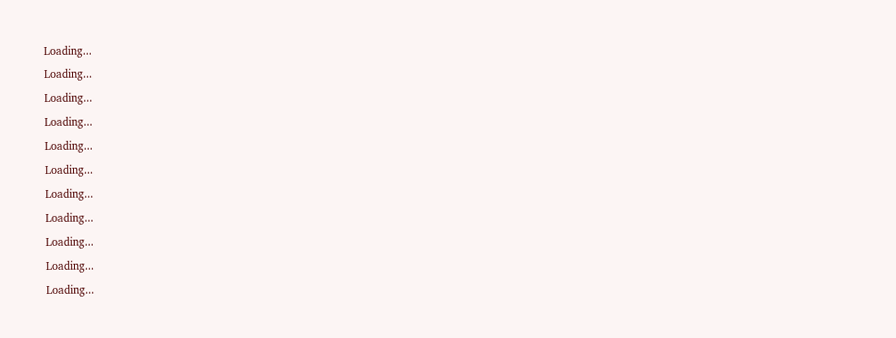Loading...
Loading...
Loading...
Loading...
Loading...
Loading...
Loading...
Loading...
Loading...
Loading...
Loading...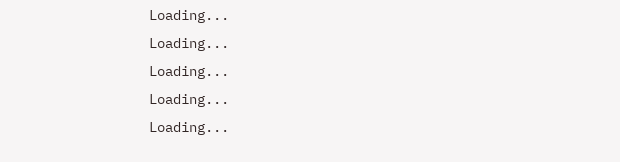Loading...
Loading...
Loading...
Loading...
Loading...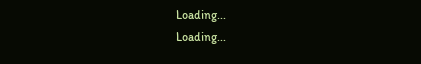Loading...
Loading...